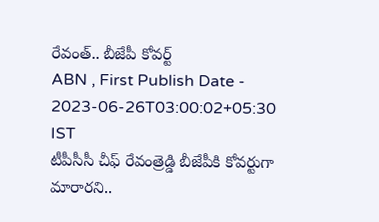రేవంత్.. బీజేపీ కోవర్ట్
ABN , First Publish Date - 2023-06-26T03:00:02+05:30 IST
టీపీసీసీ చీఫ్ రేవంత్రెడ్డి బీజేపీకి కోవర్టుగా మారారని..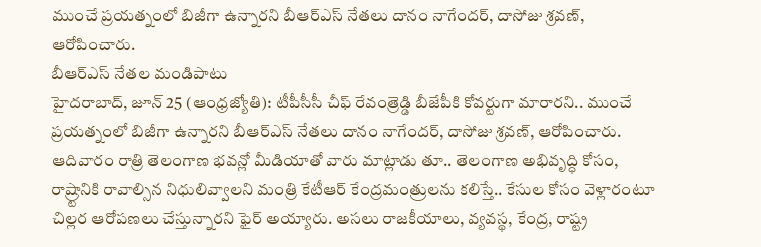ముంచే ప్రయత్నంలో బిజీగా ఉన్నారని బీఆర్ఎస్ నేతలు దానం నాగేందర్, దాసోజు శ్రవణ్, ఆరోపించారు.
బీఆర్ఎస్ నేతల మండిపాటు
హైదరాబాద్, జూన్ 25 (ఆంధ్రజ్యోతి): టీపీసీసీ చీఫ్ రేవంత్రెడ్డి బీజేపీకి కోవర్టుగా మారారని.. ముంచే ప్రయత్నంలో బిజీగా ఉన్నారని బీఆర్ఎస్ నేతలు దానం నాగేందర్, దాసోజు శ్రవణ్, ఆరోపించారు. ఆదివారం రాత్రి తెలంగాణ భవన్లో మీడియాతో వారు మాట్లాడు తూ.. తెలంగాణ అభివృద్ధి కోసం, రాష్ర్టానికి రావాల్సిన నిధులివ్వాలని మంత్రి కేటీఆర్ కేంద్రమంత్రులను కలిస్తే.. కేసుల కోసం వెళ్లారంటూ చిల్లర ఆరోపణలు చేస్తున్నారని ఫైర్ అయ్యారు. అసలు రాజకీయాలు, వ్యవస్థ, కేంద్ర, రాష్ట్ర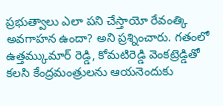ప్రభుత్వాలు ఎలా పని చేస్తాయో రేవంత్కి అవగాహన ఉందా? అని ప్రశ్నించారు. గతంలో ఉత్తమ్కుమార్ రెడ్డి, కోమటిరెడ్డి వెంకట్రెడ్డితో కలసి కేంద్రమంత్రులను ఆయనెందుకు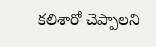కలిశారో చెప్పాలని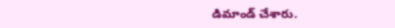డిమాండ్ చేశారు.